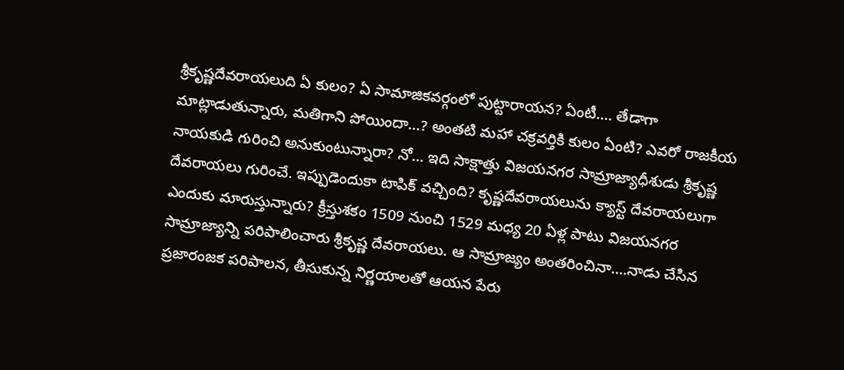శ్రీకృష్ణదేవరాయలుది ఏ కులం? ఏ సామాజికవర్గంలో పుట్టారాయన? ఏంటీ…. తేడాగా మాట్లాడుతున్నారు, మతిగాని పోయిందా…? అంతటి మహా చక్రవర్తికి కులం ఏంటి? ఎవరో రాజకీయ నాయకుడి గురించి అనుకుంటున్నారా? నో… ఇది సాక్షాత్తు విజయనగర సామ్రాజ్యాధీశుడు శ్రీకృష్ణ దేవరాయలు గురించే. ఇప్పుడెందుకా టాపిక్ వచ్చింది? కృష్ణదేవరాయలును క్యాస్ట్ దేవరాయలుగా ఎందుకు మారుస్తున్నారు? క్రీస్తుశకం 1509 నుంచి 1529 మధ్య 20 ఏళ్ల పాటు విజయనగర సామ్రాజ్యాన్ని పరిపాలించారు శ్రీకృష్ణ దేవరాయలు. ఆ సామ్రాజ్యం అంతరించినా….నాడు చేసిన ప్రజారంజక పరిపాలన, తీసుకున్న నిర్ణయాలతో ఆయన పేరు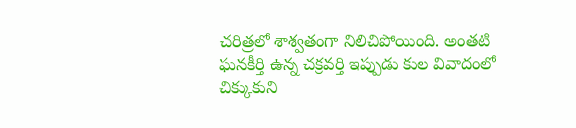చరిత్రలో శాశ్వతంగా నిలిచిపోయింది. అంతటి ఘనకీర్తి ఉన్న చక్రవర్తి ఇప్పుడు కుల వివాదంలో చిక్కుకుని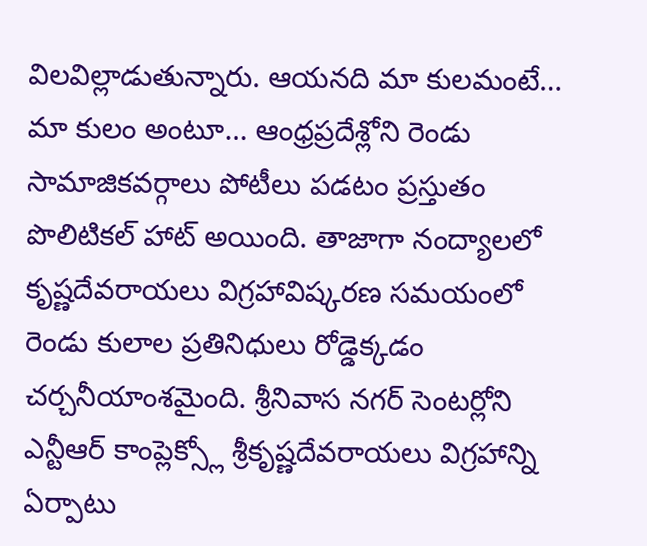విలవిల్లాడుతున్నారు. ఆయనది మా కులమంటే… మా కులం అంటూ… ఆంధ్రప్రదేశ్లోని రెండు సామాజికవర్గాలు పోటీలు పడటం ప్రస్తుతం పొలిటికల్ హాట్ అయింది. తాజాగా నంద్యాలలో కృష్ణదేవరాయలు విగ్రహావిష్కరణ సమయంలో రెండు కులాల ప్రతినిధులు రోడ్డెక్కడం చర్చనీయాంశమైంది. శ్రీనివాస నగర్ సెంటర్లోని ఎన్టీఆర్ కాంప్లెక్స్లో శ్రీకృష్ణదేవరాయలు విగ్రహాన్ని ఏర్పాటు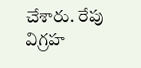చేశారు. రేపు విగ్రహ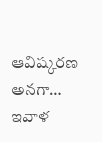ఆవిష్కరణ అనగా… ఇవాళ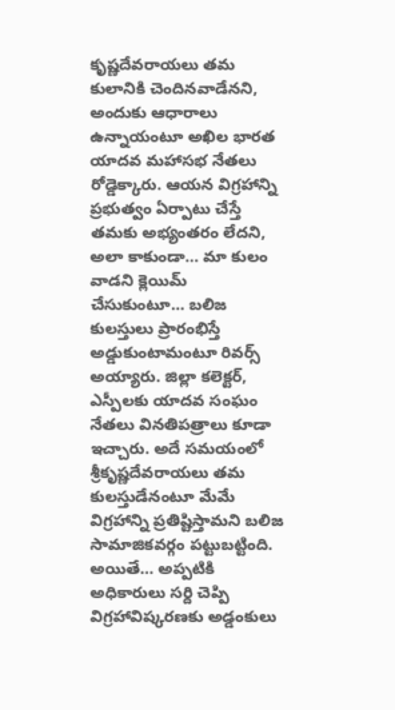కృష్ణదేవరాయలు తమ కులానికి చెందినవాడేనని, అందుకు ఆధారాలు ఉన్నాయంటూ అఖిల భారత యాదవ మహాసభ నేతలు రోడ్డెక్కారు. ఆయన విగ్రహాన్ని ప్రభుత్వం ఏర్పాటు చేస్తే తమకు అభ్యంతరం లేదని, అలా కాకుండా… మా కులం వాడని క్లెయిమ్ చేసుకుంటూ… బలిజ కులస్తులు ప్రారంభిస్తే అడ్డుకుంటామంటూ రివర్స్ అయ్యారు. జిల్లా కలెక్టర్, ఎస్పీలకు యాదవ సంఘం నేతలు వినతిపత్రాలు కూడా ఇచ్చారు. అదే సమయంలో శ్రీకృష్ణదేవరాయలు తమ కులస్తుడేనంటూ మేమే విగ్రహాన్ని ప్రతిష్టిస్తామని బలిజ సామాజికవర్గం పట్టుబట్టింది. అయితే… అప్పటికి అధికారులు సర్ది చెప్పి విగ్రహావిష్కరణకు అడ్డంకులు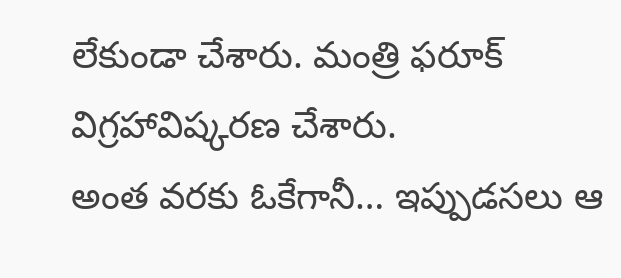లేకుండా చేశారు. మంత్రి ఫరూక్ విగ్రహావిష్కరణ చేశారు.
అంత వరకు ఓకేగానీ… ఇప్పుడసలు ఆ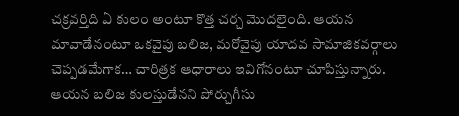చక్రవర్తిది ఏ కులం అంటూ కొత్త చర్చ మొదలైంది. ఆయన మావాడేనంటూ ఒకవైపు బలిజ, మరోవైపు యాదవ సామాజికవర్గాలు చెప్పడమేగాక… చారిత్రక ఆధారాలు ఇవిగోనంటూ చూపిస్తున్నారు. ఆయన బలిజ కులస్తుడేనని పోర్చుగీసు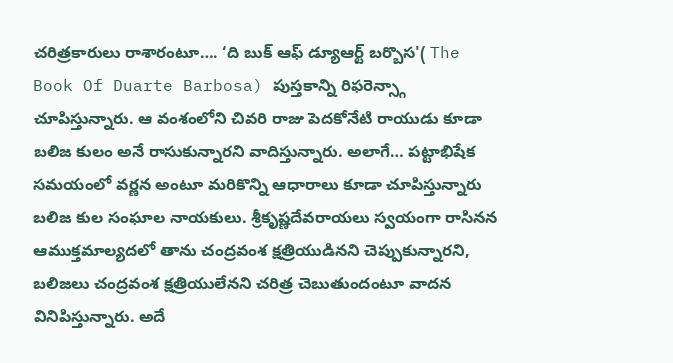చరిత్రకారులు రాశారంటూ…. ‘ది బుక్ ఆఫ్ డ్యూఆర్ట్ బర్బొస'( The Book Of Duarte Barbosa) పుస్తకాన్ని రిఫరెన్స్గా చూపిస్తున్నారు. ఆ వంశంలోని చివరి రాజు పెదకోనేటి రాయుడు కూడా బలిజ కులం అనే రాసుకున్నారని వాదిస్తున్నారు. అలాగే… పట్టాభిషేక సమయంలో వర్ణన అంటూ మరికొన్ని ఆధారాలు కూడా చూపిస్తున్నారు బలిజ కుల సంఘాల నాయకులు. శ్రీకృష్ణదేవరాయలు స్వయంగా రాసినన ఆముక్తమాల్యదలో తాను చంద్రవంశ క్షత్రియుడినని చెప్పుకున్నారని, బలిజలు చంద్రవంశ క్షత్రియులేనని చరిత్ర చెబుతుందంటూ వాదన వినిపిస్తున్నారు. అదే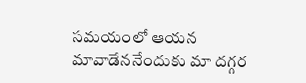సమయంలో ఆయన మావాడేననేందుకు మా దగ్గర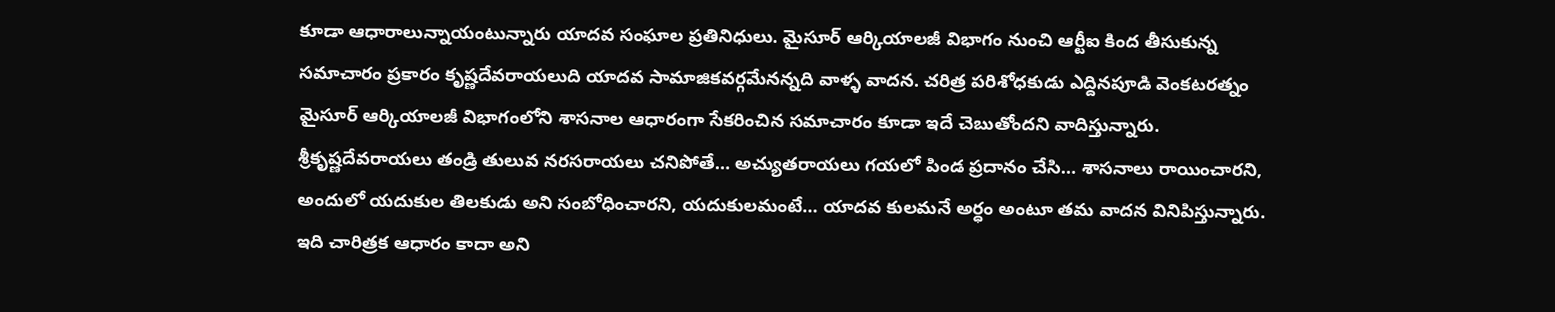కూడా ఆధారాలున్నాయంటున్నారు యాదవ సంఘాల ప్రతినిధులు. మైసూర్ ఆర్కియాలజీ విభాగం నుంచి ఆర్టీఐ కింద తీసుకున్న సమాచారం ప్రకారం కృష్ణదేవరాయలుది యాదవ సామాజికవర్గమేనన్నది వాళ్ళ వాదన. చరిత్ర పరిశోధకుడు ఎద్దినపూడి వెంకటరత్నం మైసూర్ ఆర్కియాలజీ విభాగంలోని శాసనాల ఆధారంగా సేకరించిన సమాచారం కూడా ఇదే చెబుతోందని వాదిస్తున్నారు. శ్రీకృష్ణదేవరాయలు తండ్రి తులువ నరసరాయలు చనిపోతే… అచ్యుతరాయలు గయలో పిండ ప్రదానం చేసి… శాసనాలు రాయించారని, అందులో యదుకుల తిలకుడు అని సంబోధించారని, యదుకులమంటే… యాదవ కులమనే అర్ధం అంటూ తమ వాదన వినిపిస్తున్నారు. ఇది చారిత్రక ఆధారం కాదా అని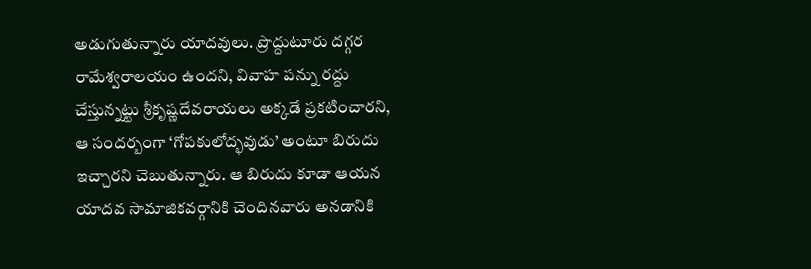అడుగుతున్నారు యాదవులు. ప్రొద్దుటూరు దగ్గర రామేశ్వరాలయం ఉందని, వివాహ పన్ను రద్దు చేస్తున్నట్టు శ్రీకృష్ణదేవరాయలు అక్కడే ప్రకటించారని, ఆ సందర్బంగా ‘గోపకులోద్భవుడు’ అంటూ బిరుదు ఇచ్చారని చెబుతున్నారు. ఆ బిరుదు కూడా ఆయన యాదవ సామాజికవర్గానికి చెందినవారు అనడానికి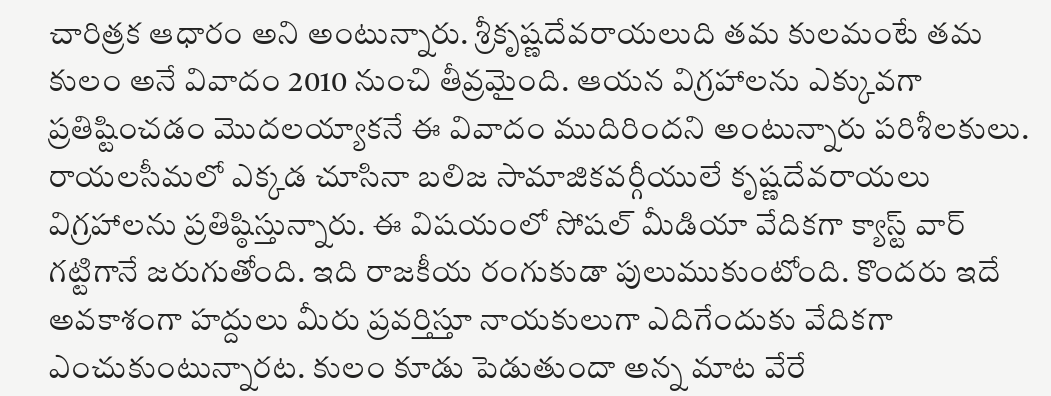చారిత్రక ఆధారం అని అంటున్నారు. శ్రీకృష్ణదేవరాయలుది తమ కులమంటే తమ కులం అనే వివాదం 2010 నుంచి తీవ్రమైంది. ఆయన విగ్రహాలను ఎక్కువగా ప్రతిష్టించడం మొదలయ్యాకనే ఈ వివాదం ముదిరిందని అంటున్నారు పరిశీలకులు. రాయలసీమలో ఎక్కడ చూసినా బలిజ సామాజికవర్గీయులే కృష్ణదేవరాయలు విగ్రహాలను ప్రతిష్ఠిస్తున్నారు. ఈ విషయంలో సోషల్ మీడియా వేదికగా క్యాస్ట్ వార్ గట్టిగానే జరుగుతోంది. ఇది రాజకీయ రంగుకుడా పులుముకుంటోంది. కొందరు ఇదే అవకాశంగా హద్దులు మీరు ప్రవర్తిస్తూ నాయకులుగా ఎదిగేందుకు వేదికగా ఎంచుకుంటున్నారట. కులం కూడు పెడుతుందా అన్న మాట వేరే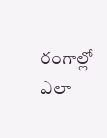రంగాల్లో ఎలా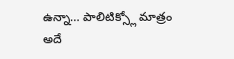ఉన్నా… పాలిటిక్స్లో మాత్రం అదే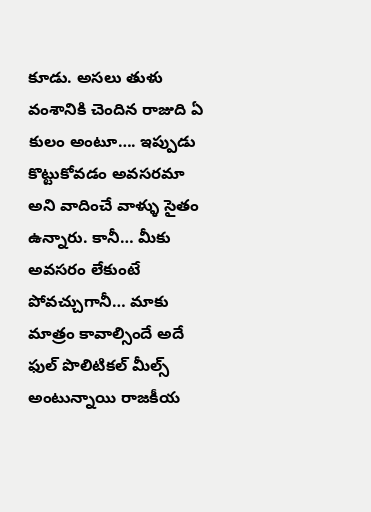కూడు. అసలు తుళు వంశానికి చెందిన రాజుది ఏ కులం అంటూ…. ఇప్పుడు కొట్టుకోవడం అవసరమా అని వాదించే వాళ్ళు సైతం ఉన్నారు. కానీ… మీకు అవసరం లేకుంటే పోవచ్చుగానీ… మాకు మాత్రం కావాల్సిందే అదే ఫుల్ పొలిటికల్ మీల్స్ అంటున్నాయి రాజకీయ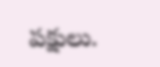పక్షులు.